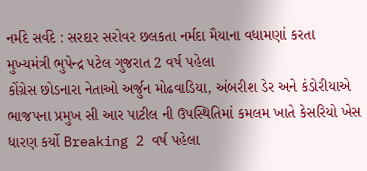નર્મદે સર્વદે : સરદાર સરોવર છલકતા નર્મદા મૈયાના વધામણાં કરતા મુખ્યમંત્રી ભુપેન્દ્ર પટેલ ગુજરાત 2 વર્ષ પહેલા
કોંગ્રેસ છોડનારા નેતાઓ અર્જુન મોઢવાડિયા, અંબરીશ ડેર અને કંડોરીયાએ ભાજપના પ્રમુખ સી આર પાટીલ ની ઉપસ્થિતિમાં કમલમ ખાતે કેસરિયો ખેસ ધારણ કર્યો Breaking 2 વર્ષ પહેલા